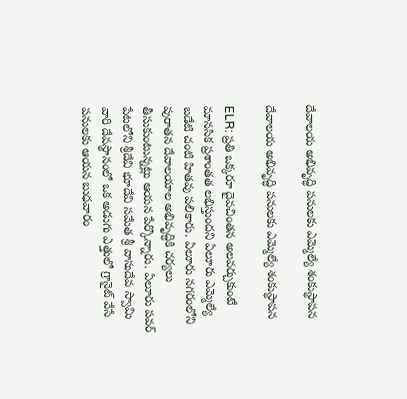దేవాలయ అభివృద్ధి పనులకు ఎమ్మెల్యే శంకుస్థాపన

దేవాలయ అభివృద్ధి పనులకు ఎమ్మెల్యే శంకుస్థాపన

ELR: ప్రతి ఒక్కరూ దైవచింతన అలవర్చుకుంటే మానసిక ప్రశాంతత లభిస్తుందని ఏలూరు ఎమ్మెల్యే బడేటి చంటి హితవు పలికారు. ఏలూరు నగరంలోని పురాతన దేవాలయాల అభివృద్ధికి చర్యలు తీసుకుంటున్నట్లు ఆయన పేర్కొన్నారు. ఏలూరు పవర్ పేటలోని శ్రీదేవి భూదేవి సమేత శ్రీ వాసుదేవ స్వామి వారి దేవస్థానంలో ఒక అడుగు ఎత్తులో గ్రానైట్ వేసే పనులకు ఆయన బుధవారం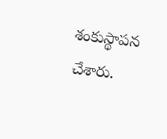శంకుస్థాపన చేశారు.